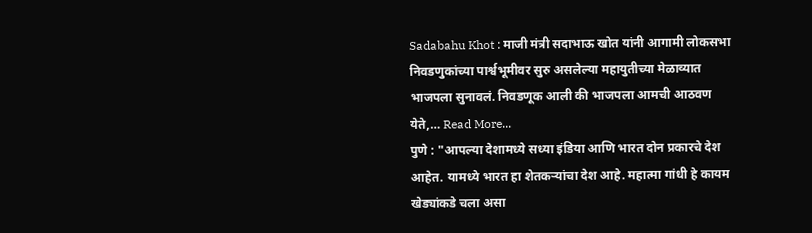Sadabahu Khot : माजी मंत्री सदाभाऊ खोत यांनी आगामी लोकसभा निवडणुकांच्या पार्श्वभूमीवर सुरु असलेल्या महायुतीच्या मेळाव्यात भाजपला सुनावलं. निवडणूक आली की भाजपला आमची आठवण येते,… Read More...
पुणे : "आपल्या देशामध्ये सध्या इंडिया आणि भारत दोन प्रकारचे देश आहेत. यामध्ये भारत हा शेतकऱ्यांचा देश आहे. महात्मा गांधी हे कायम खेड्यांकडे चला असा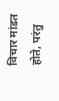विचार मांडत होते, परंतु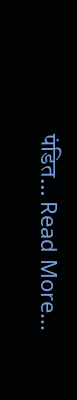पंडित… Read More...